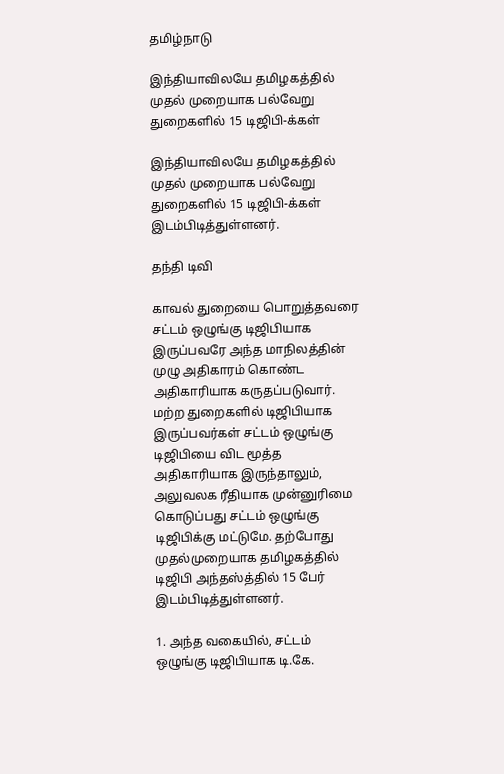தமிழ்நாடு

இந்தியாவிலயே தமிழகத்தில் முதல் முறையாக பல்வேறு துறைகளில் 15 டிஜிபி-க்கள்

இந்தியாவிலயே தமிழகத்தில் முதல் முறையாக பல்வேறு துறைகளில் 15 டிஜிபி-க்கள் இடம்பிடித்துள்ளனர்.

தந்தி டிவி

காவல் துறையை பொறுத்தவரை சட்டம் ஒழுங்கு டிஜிபியாக இருப்பவரே அந்த மாநிலத்தின் முழு அதிகாரம் கொண்ட அதிகாரியாக கருதப்படுவார். மற்ற துறைகளில் டிஜிபியாக இருப்பவர்கள் சட்டம் ஒழுங்கு டிஜிபியை விட மூத்த அதிகாரியாக இருந்தாலும், அலுவலக ரீதியாக முன்னுரிமை கொடுப்பது சட்டம் ஒழுங்கு டிஜிபிக்கு மட்டுமே. தற்போது முதல்முறையாக தமிழகத்தில் டிஜிபி அந்தஸ்த்தில் 15 பேர் இடம்பிடித்துள்ளனர்.

1. அந்த வகையில், சட்டம் ஒழுங்கு டிஜிபியாக டி.கே.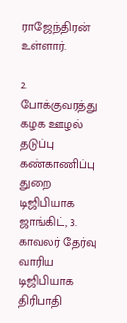ராஜேந்திரன் உள்ளார்.

2. போக்குவரத்து கழக ஊழல் தடுப்பு கண்காணிப்பு துறை டிஜிபியாக ஜாங்கிட், 3. காவலர் தேர்வு வாரிய டிஜிபியாக திரிபாதி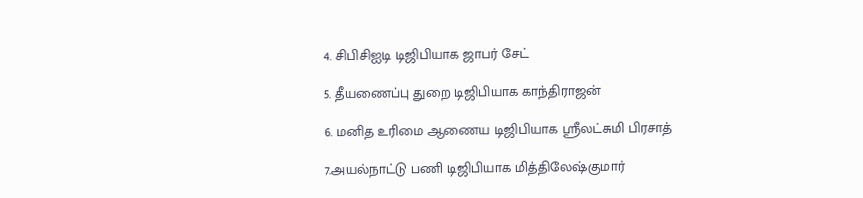4. சிபிசிஐடி டிஜிபியாக ஜாபர் சேட்

5. தீயணைப்பு துறை டிஜிபியாக காந்திராஜன்

6. மனித உரிமை ஆணைய டிஜிபியாக ஸ்ரீலட்சுமி பிரசாத்

7.அயல்நாட்டு பணி டிஜிபியாக மித்திலேஷ்குமார்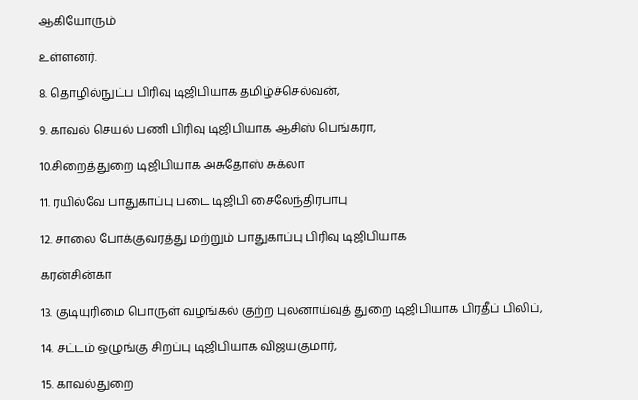ஆகியோரும்

உள்ளனர்.

8. தொழில்நுட்ப பிரிவு டிஜிபியாக தமிழ்ச்செல்வன்,

9. காவல் செயல் பணி பிரிவு டிஜிபியாக ஆசிஸ் பெங்கரா,

10.சிறைத்துறை டிஜிபியாக அசுதோஸ் சுக்லா

11. ரயில்வே பாதுகாப்பு படை டிஜிபி சைலேந்திரபாபு

12. சாலை போக்குவரத்து மற்றும் பாதுகாப்பு பிரிவு டிஜிபியாக

கரன்சின்கா

13. குடியுரிமை பொருள் வழங்கல் குற்ற புலனாய்வுத் துறை டிஜிபியாக பிரதீப் பிலிப்,

14. சட்டம் ஒழுங்கு சிறப்பு டிஜிபியாக விஜயகுமார்,

15. காவல்துறை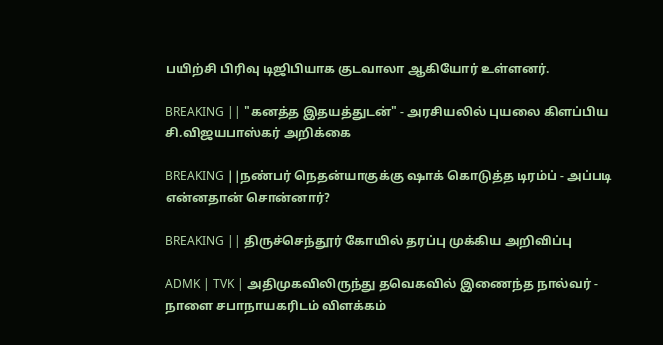பயிற்சி பிரிவு டிஜிபியாக குடவாலா ஆகியோர் உள்ளனர்.

BREAKING || "கனத்த இதயத்துடன்" - அரசியலில் புயலை கிளப்பிய சி.விஜயபாஸ்கர் அறிக்கை

BREAKING ||நண்பர் நெதன்யாகுக்கு ஷாக் கொடுத்த டிரம்ப் - அப்படி என்னதான் சொன்னார்?

BREAKING || திருச்செந்தூர் கோயில் தரப்பு முக்கிய அறிவிப்பு

ADMK | TVK | அதிமுகவிலிருந்து தவெகவில் இணைந்த நால்வர் - நாளை சபாநாயகரிடம் விளக்கம்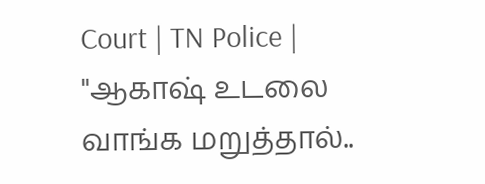Court | TN Police | "ஆகாஷ் உடலை வாங்க மறுத்தால்..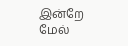இன்றே மேல்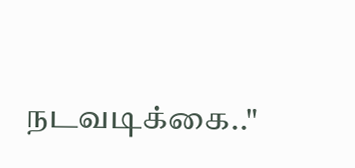நடவடிக்கை.."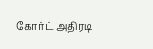கோர்ட் அதிரடி